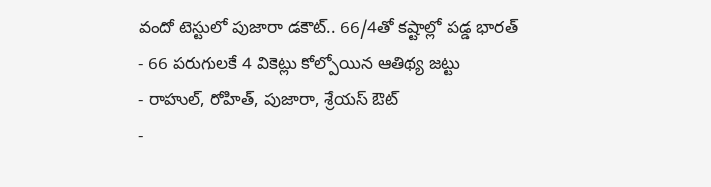వందో టెస్టులో పుజారా డకౌట్.. 66/4తో కష్టాల్లో పడ్డ భారత్
- 66 పరుగులకే 4 వికెట్లు కోల్పోయిన ఆతిథ్య జట్టు
- రాహుల్, రోహిత్, పుజారా, శ్రేయస్ ఔట్
-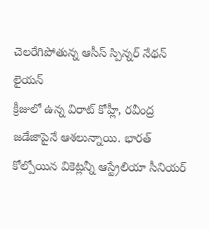చెలరేగిపోతున్న ఆసీస్ స్పిన్నర్ నేథన్ లైయన్
క్రీజులో ఉన్న విరాట్ కోహ్లీ, రవీంద్ర జడేజాపైనే ఆశలున్నాయి. భారత్ కోల్పోయిన వికెట్లన్నీ ఆస్ట్రేలియా సీనియర్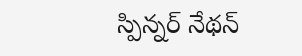స్పిన్నర్ నేథన్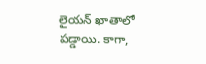లైయన్ ఖాతాలో పడ్డాయి. కాగా,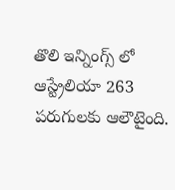తొలి ఇన్నింగ్స్ లో ఆస్ట్రేలియా 263 పరుగులకు ఆలౌటైంది.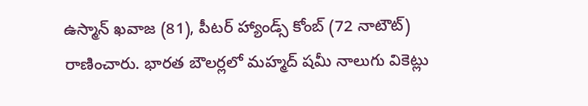ఉస్మాన్ ఖవాజ (81), పీటర్ హ్యాండ్స్ కోంబ్ (72 నాటౌట్) రాణించారు. భారత బౌలర్లలో మహ్మద్ షమీ నాలుగు వికెట్లు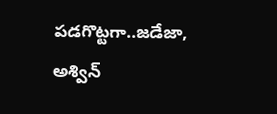పడగొట్టగా..జడేజా, అశ్విన్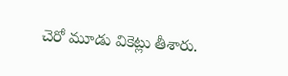చెరో మూడు వికెట్లు తీశారు.